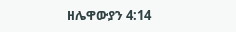ዘሌዋውያን 4:14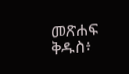መጽሐፍ ቅዱስ፥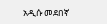አዲሱ መደበኛ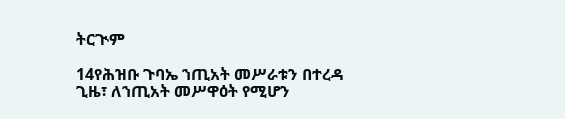ትርጒም

14የሕዝቡ ጉባኤ ኀጢአት መሥራቱን በተረዳ ጊዜ፣ ለኀጢአት መሥዋዕት የሚሆን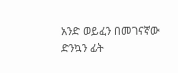አንድ ወይፈን በመገናኛው ድንኳን ፊት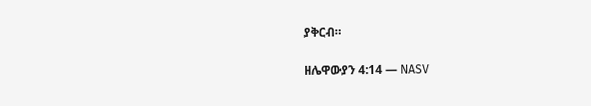ያቅርብ።

ዘሌዋውያን 4:14 — NASV